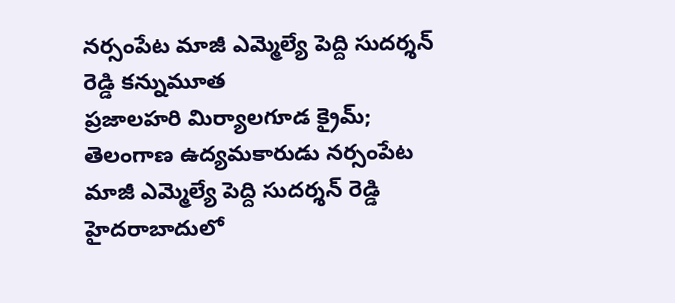నర్సంపేట మాజీ ఎమ్మెల్యే పెద్ది సుదర్శన్ రెడ్డి కన్నుమూత
ప్రజాలహరి మిర్యాలగూడ క్రైమ్; తెలంగాణ ఉద్యమకారుడు నర్సంపేట మాజీ ఎమ్మెల్యే పెద్ది సుదర్శన్ రెడ్డి హైదరాబాదులో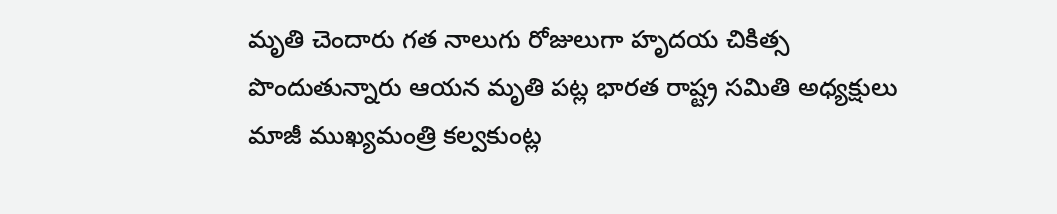మృతి చెందారు గత నాలుగు రోజులుగా హృదయ చికిత్స పొందుతున్నారు ఆయన మృతి పట్ల భారత రాష్ట్ర సమితి అధ్యక్షులు మాజీ ముఖ్యమంత్రి కల్వకుంట్ల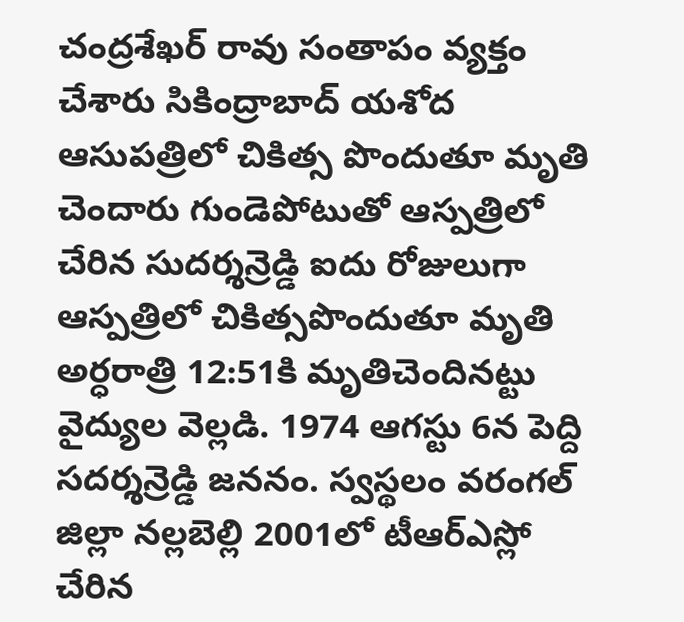చంద్రశేఖర్ రావు సంతాపం వ్యక్తం చేశారు సికింద్రాబాద్ యశోద ఆసుపత్రిలో చికిత్స పొందుతూ మృతి చెందారు గుండెపోటుతో ఆస్పత్రిలో చేరిన సుదర్శన్రెడ్డి ఐదు రోజులుగా ఆస్పత్రిలో చికిత్సపొందుతూ మృతి అర్ధరాత్రి 12:51కి మృతిచెందినట్టు వైద్యుల వెల్లడి. 1974 ఆగస్టు 6న పెద్ది సదర్శన్రెడ్డి జననం. స్వస్థలం వరంగల్ జిల్లా నల్లబెల్లి 2001లో టీఆర్ఎస్లో చేరిన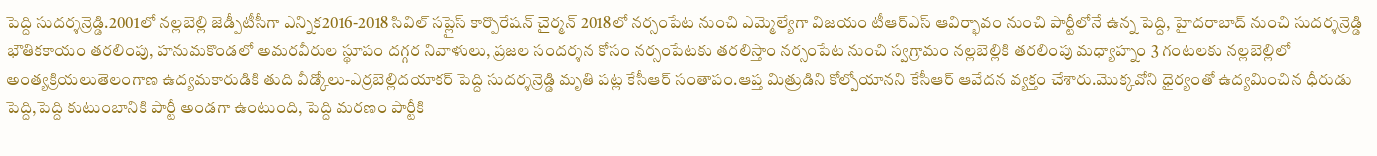పెద్ది సుదర్శన్రెడ్డి.2001లో నల్లబెల్లి జెడ్పీటీసీగా ఎన్నిక2016-2018 సివిల్ సప్లైస్ కార్పొరేషన్ చైర్మన్ 2018లో నర్సంపేట నుంచి ఎమ్మెల్యేగా విజయం టీఆర్ఎస్ ఆవిర్భావం నుంచి పార్టీలోనే ఉన్న పెద్ది, హైదరాబాద్ నుంచి సుదర్శన్రెడ్డి భౌతికకాయం తరలింపు, హనుమకొండలో అమరవీరుల స్థూపం దగ్గర నివాళులు, ప్రజల సందర్శన కోసం నర్సంపేటకు తరలిస్తాం నర్సంపేట నుంచి స్వగ్రామం నల్లబెల్లికి తరలింపు మధ్యాహ్నం 3 గంటలకు నల్లబెల్లిలో అంత్యక్రియలుతెలంగాణ ఉద్యమకారుడికి తుది వీడ్కోలు-ఎర్రబెల్లిదయాకర్ పెద్ది సుదర్శన్రెడ్డి మృతి పట్ల కేసీఆర్ సంతాపం.ఆప్త మిత్రుడిని కోల్పోయానని కేసీఆర్ ఆవేదన వ్యక్తం చేశారు.మొక్కవోని ధైర్యంతో ఉద్యమించిన ధీరుడు పెద్ది,పెద్ది కుటుంబానికి పార్టీ అండగా ఉంటుంది, పెద్ది మరణం పార్టీకి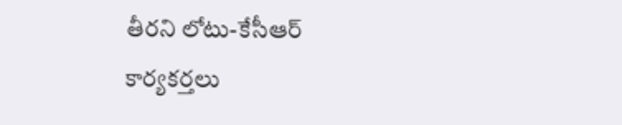తీరని లోటు-కేసీఆర్ కార్యకర్తలు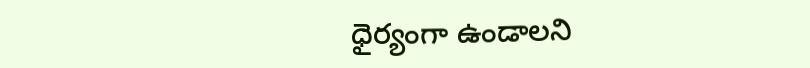ధైర్యంగా ఉండాలని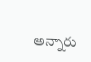అన్నారు